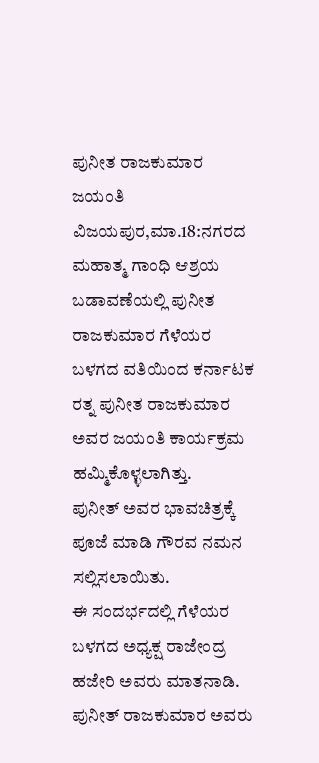ಪುನೀತ ರಾಜಕುಮಾರ ಜಯಂತಿ
ವಿಜಯಪುರ,ಮಾ.18:ನಗರದ ಮಹಾತ್ಮ ಗಾಂಧಿ ಆಶ್ರಯ ಬಡಾವಣೆಯಲ್ಲಿ ಪುನೀತ ರಾಜಕುಮಾರ ಗೆಳೆಯರ ಬಳಗದ ವತಿಯಿಂದ ಕರ್ನಾಟಕ ರತ್ನ ಪುನೀತ ರಾಜಕುಮಾರ ಅವರ ಜಯಂತಿ ಕಾರ್ಯಕ್ರಮ ಹಮ್ಮಿಕೊಳ್ಳಲಾಗಿತ್ತು.
ಪುನೀತ್ ಅವರ ಭಾವಚಿತ್ರಕ್ಕೆ ಪೂಜೆ ಮಾಡಿ ಗೌರವ ನಮನ ಸಲ್ಲಿಸಲಾಯಿತು.
ಈ ಸಂದರ್ಭದಲ್ಲಿ ಗೆಳೆಯರ ಬಳಗದ ಅಧ್ಯಕ್ಷ ರಾಜೇಂದ್ರ ಹಜೇರಿ ಅವರು ಮಾತನಾಡಿ. ಪುನೀತ್ ರಾಜಕುಮಾರ ಅವರು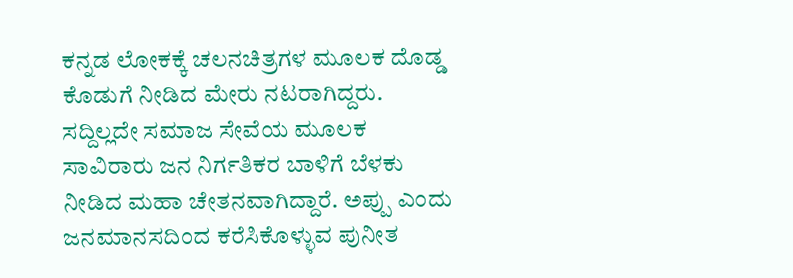ಕನ್ನಡ ಲೋಕಕ್ಕೆ ಚಲನಚಿತ್ರಗಳ ಮೂಲಕ ದೊಡ್ಡ ಕೊಡುಗೆ ನೀಡಿದ ಮೇರು ನಟರಾಗಿದ್ದರು. ಸದ್ದಿಲ್ಲದೇ ಸಮಾಜ ಸೇವೆಯ ಮೂಲಕ ಸಾವಿರಾರು ಜನ ನಿರ್ಗತಿಕರ ಬಾಳಿಗೆ ಬೆಳಕು ನೀಡಿದ ಮಹಾ ಚೇತನವಾಗಿದ್ದಾರೆ. ಅಪ್ಪು ಎಂದು ಜನಮಾನಸದಿಂದ ಕರೆಸಿಕೊಳ್ಳುವ ಪುನೀತ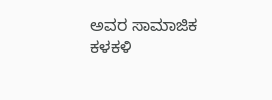ಅವರ ಸಾಮಾಜಿಕ ಕಳಕಳಿ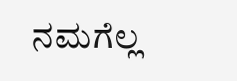ನಮಗೆಲ್ಲ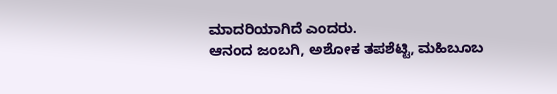ಮಾದರಿಯಾಗಿದೆ ಎಂದರು.
ಆನಂದ ಜಂಬಗಿ, ಅಶೋಕ ತಪಶೆಟ್ಟಿ, ಮಹಿಬೂಬ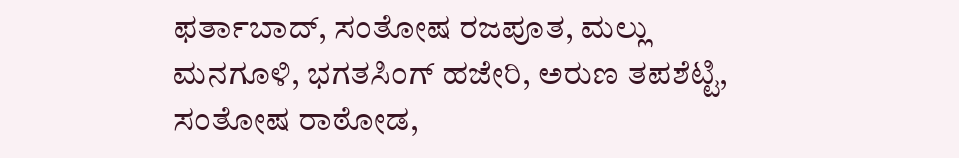ಫರ್ತಾಬಾದ್, ಸಂತೋಷ ರಜಪೂತ, ಮಲ್ಲು ಮನಗೂಳಿ, ಭಗತಸಿಂಗ್ ಹಜೇರಿ, ಅರುಣ ತಪಶೆಟ್ಟಿ, ಸಂತೋಷ ರಾಠೋಡ,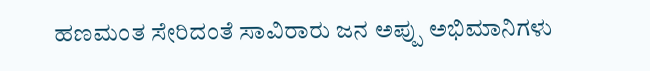ಹಣಮಂತ ಸೇರಿದಂತೆ ಸಾವಿರಾರು ಜನ ಅಪ್ಪು ಅಭಿಮಾನಿಗಳು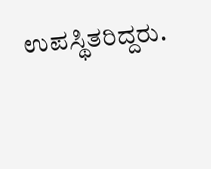ಉಪಸ್ಥಿತರಿದ್ದರು.